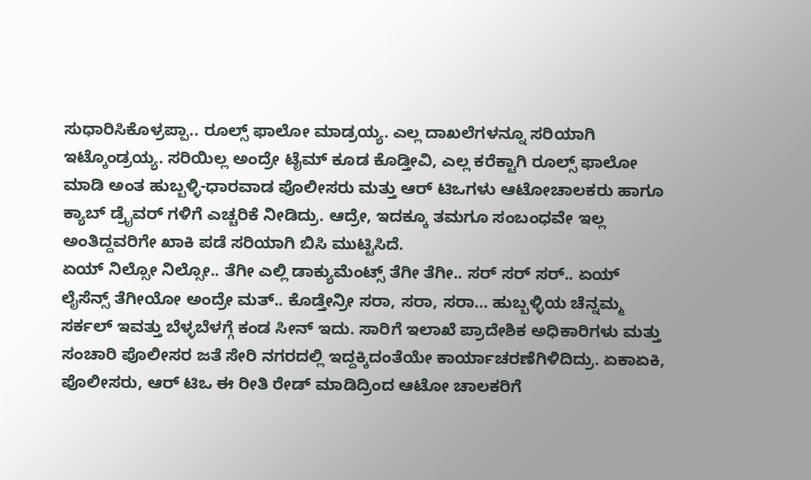ಸುಧಾರಿಸಿಕೊಳ್ರಪ್ಪಾ.. ರೂಲ್ಸ್ ಫಾಲೋ ಮಾಡ್ರಯ್ಯ. ಎಲ್ಲ ದಾಖಲೆಗಳನ್ನೂ ಸರಿಯಾಗಿ ಇಟ್ಕೊಂಡ್ರಯ್ಯ. ಸರಿಯಿಲ್ಲ ಅಂದ್ರೇ ಟೈಮ್ ಕೂಡ ಕೊಡ್ತೀವಿ, ಎಲ್ಲ ಕರೆಕ್ಟಾಗಿ ರೂಲ್ಸ್ ಫಾಲೋ ಮಾಡಿ ಅಂತ ಹುಬ್ಬಳ್ಳಿ-ಧಾರವಾಡ ಪೊಲೀಸರು ಮತ್ತು ಆರ್ ಟಿಒಗಳು ಆಟೋಚಾಲಕರು ಹಾಗೂ ಕ್ಯಾಬ್ ಡ್ರೈವರ್ ಗಳಿಗೆ ಎಚ್ಚರಿಕೆ ನೀಡಿದ್ರು. ಆದ್ರೇ, ಇದಕ್ಕೂ ತಮಗೂ ಸಂಬಂಧವೇ ಇಲ್ಲ ಅಂತಿದ್ದವರಿಗೇ ಖಾಕಿ ಪಡೆ ಸರಿಯಾಗಿ ಬಿಸಿ ಮುಟ್ಟಿಸಿದೆ.
ಏಯ್ ನಿಲ್ಸೋ ನಿಲ್ಸೋ.. ತೆಗೀ ಎಲ್ಲಿ ಡಾಕ್ಯುಮೆಂಟ್ಸ್ ತೆಗೀ ತೆಗೀ.. ಸರ್ ಸರ್ ಸರ್.. ಏಯ್ ಲೈಸೆನ್ಸ್ ತೆಗೀಯೋ ಅಂದ್ರೇ ಮತ್.. ಕೊಡ್ತೇನ್ರೀ ಸರಾ, ಸರಾ, ಸರಾ… ಹುಬ್ಬಳ್ಳಿಯ ಚೆನ್ನಮ್ಮ ಸರ್ಕಲ್ ಇವತ್ತು ಬೆಳ್ಳಬೆಳಗ್ಗೆ ಕಂಡ ಸೀನ್ ಇದು. ಸಾರಿಗೆ ಇಲಾಖೆ ಪ್ರಾದೇಶಿಕ ಅಧಿಕಾರಿಗಳು ಮತ್ತು ಸಂಚಾರಿ ಪೊಲೀಸರ ಜತೆ ಸೇರಿ ನಗರದಲ್ಲಿ ಇದ್ದಕ್ಕಿದಂತೆಯೇ ಕಾರ್ಯಾಚರಣೆಗಿಳಿದಿದ್ರು. ಏಕಾಏಕಿ, ಪೊಲೀಸರು, ಆರ್ ಟಿಒ ಈ ರೀತಿ ರೇಡ್ ಮಾಡಿದ್ರಿಂದ ಆಟೋ ಚಾಲಕರಿಗೆ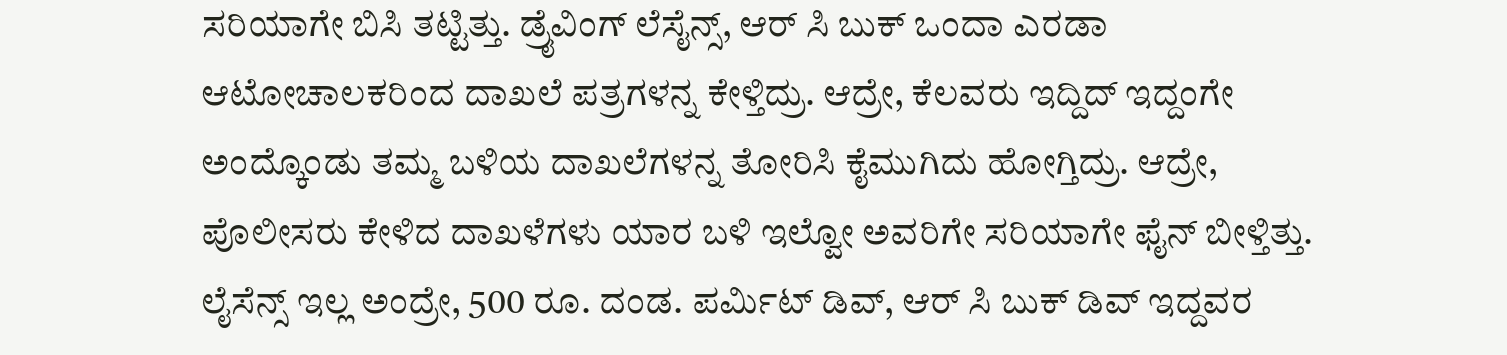ಸರಿಯಾಗೇ ಬಿಸಿ ತಟ್ಟಿತ್ತು. ಡ್ರೈವಿಂಗ್ ಲೆಸೈನ್ಸ್, ಆರ್ ಸಿ ಬುಕ್ ಒಂದಾ ಎರಡಾ ಆಟೋಚಾಲಕರಿಂದ ದಾಖಲೆ ಪತ್ರಗಳನ್ನ ಕೇಳ್ತಿದ್ರು. ಆದ್ರೇ, ಕೆಲವರು ಇದ್ದಿದ್ ಇದ್ದಂಗೇ ಅಂದ್ಕೊಂಡು ತಮ್ಮ ಬಳಿಯ ದಾಖಲೆಗಳನ್ನ ತೋರಿಸಿ ಕೈಮುಗಿದು ಹೋಗ್ತಿದ್ರು. ಆದ್ರೇ, ಪೊಲೀಸರು ಕೇಳಿದ ದಾಖಳೆಗಳು ಯಾರ ಬಳಿ ಇಲ್ವೋ ಅವರಿಗೇ ಸರಿಯಾಗೇ ಫೈನ್ ಬೀಳ್ತಿತ್ತು. ಲೈಸೆನ್ಸ್ ಇಲ್ಲ ಅಂದ್ರೇ, 500 ರೂ. ದಂಡ. ಪರ್ಮಿಟ್ ಡಿವ್, ಆರ್ ಸಿ ಬುಕ್ ಡಿವ್ ಇದ್ದವರ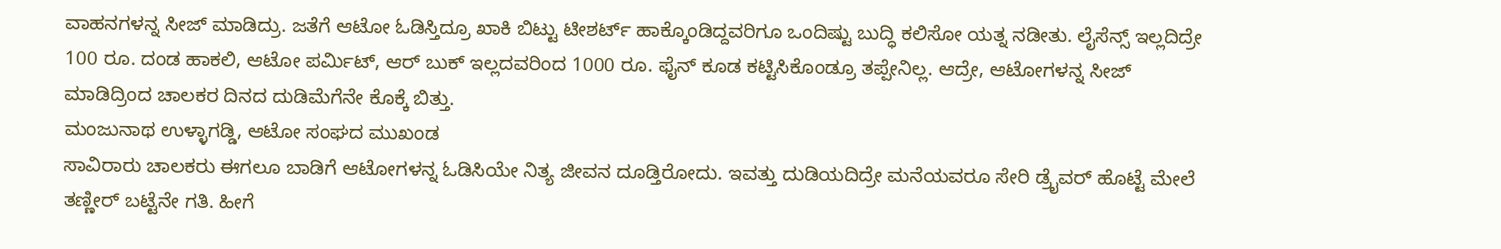ವಾಹನಗಳನ್ನ ಸೀಜ್ ಮಾಡಿದ್ರು. ಜತೆಗೆ ಆಟೋ ಓಡಿಸ್ತಿದ್ರೂ ಖಾಕಿ ಬಿಟ್ಟು ಟೀಶರ್ಟ್ ಹಾಕ್ಕೊಂಡಿದ್ದವರಿಗೂ ಒಂದಿಷ್ಟು ಬುದ್ಧಿ ಕಲಿಸೋ ಯತ್ನ ನಡೀತು. ಲೈಸೆನ್ಸ್ ಇಲ್ಲದಿದ್ರೇ 100 ರೂ. ದಂಡ ಹಾಕಲಿ, ಆಟೋ ಪರ್ಮಿಟ್, ಆರ್ ಬುಕ್ ಇಲ್ಲದವರಿಂದ 1000 ರೂ. ಫೈನ್ ಕೂಡ ಕಟ್ಟಿಸಿಕೊಂಡ್ರೂ ತಪ್ಪೇನಿಲ್ಲ. ಆದ್ರೇ, ಆಟೋಗಳನ್ನ ಸೀಜ್ ಮಾಡಿದ್ರಿಂದ ಚಾಲಕರ ದಿನದ ದುಡಿಮೆಗೆನೇ ಕೊಕ್ಕೆ ಬಿತ್ತು.
ಮಂಜುನಾಥ ಉಳ್ಳಾಗಡ್ಡಿ, ಆಟೋ ಸಂಘದ ಮುಖಂಡ
ಸಾವಿರಾರು ಚಾಲಕರು ಈಗಲೂ ಬಾಡಿಗೆ ಆಟೋಗಳನ್ನ ಓಡಿಸಿಯೇ ನಿತ್ಯ ಜೀವನ ದೂಡ್ತಿರೋದು. ಇವತ್ತು ದುಡಿಯದಿದ್ರೇ ಮನೆಯವರೂ ಸೇರಿ ಡ್ರೈವರ್ ಹೊಟ್ಟೆ ಮೇಲೆ ತಣ್ಣೀರ್ ಬಟ್ಟೆನೇ ಗತಿ. ಹೀಗೆ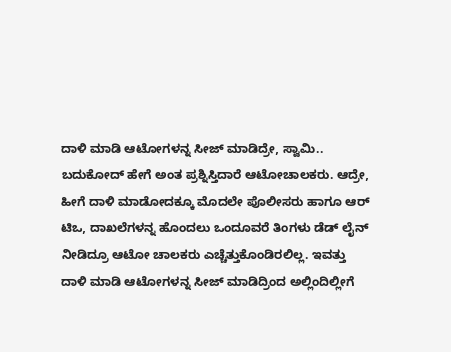ದಾಳಿ ಮಾಡಿ ಆಟೋಗಳನ್ನ ಸೀಜ್ ಮಾಡಿದ್ರೇ, ಸ್ವಾಮಿ.. ಬದುಕೋದ್ ಹೇಗೆ ಅಂತ ಪ್ರಶ್ನಿಸ್ತಿದಾರೆ ಆಟೋಚಾಲಕರು. ಆದ್ರೇ, ಹೀಗೆ ದಾಳಿ ಮಾಡೋದಕ್ಕೂ ಮೊದಲೇ ಪೊಲೀಸರು ಹಾಗೂ ಆರ್ ಟಿಒ, ದಾಖಲೆಗಳನ್ನ ಹೊಂದಲು ಒಂದೂವರೆ ತಿಂಗಳು ಡೆಡ್ ಲೈನ್ ನೀಡಿದ್ರೂ ಆಟೋ ಚಾಲಕರು ಎಚ್ಚೆತ್ತುಕೊಂಡಿರಲಿಲ್ಲ. ಇವತ್ತು ದಾಳಿ ಮಾಡಿ ಆಟೋಗಳನ್ನ ಸೀಜ್ ಮಾಡಿದ್ರಿಂದ ಅಲ್ಲಿಂದಿಲ್ಲೀಗೆ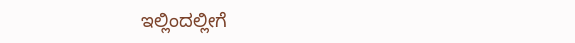ಇಲ್ಲಿಂದಲ್ಲೀಗೆ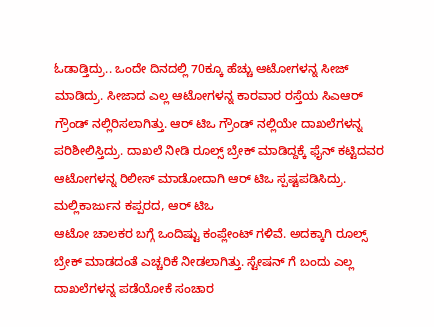ಓಡಾಡ್ತಿದ್ರು.. ಒಂದೇ ದಿನದಲ್ಲಿ 70ಕ್ಕೂ ಹೆಚ್ಚು ಆಟೋಗಳನ್ನ ಸೀಜ್ ಮಾಡಿದ್ರು. ಸೀಜಾದ ಎಲ್ಲ ಆಟೋಗಳನ್ನ ಕಾರವಾರ ರಸ್ತೆಯ ಸಿಎಆರ್ ಗ್ರೌಂಡ್ ನಲ್ಲಿರಿಸಲಾಗಿತ್ತು. ಆರ್ ಟಿಒ ಗ್ರೌಂಡ್ ನಲ್ಲಿಯೇ ದಾಖಲೆಗಳನ್ನ ಪರಿಶೀಲಿಸ್ತಿದ್ರು. ದಾಖಲೆ ನೀಡಿ ರೂಲ್ಸ್ ಬ್ರೇಕ್ ಮಾಡಿದ್ದಕ್ಕೆ ಫೈನ್ ಕಟ್ಟಿದವರ ಆಟೋಗಳನ್ನ ರಿಲೀಸ್ ಮಾಡೋದಾಗಿ ಆರ್ ಟಿಒ ಸ್ಪಷ್ಟಪಡಿಸಿದ್ರು. ಮಲ್ಲಿಕಾರ್ಜುನ ಕಪ್ಪರದ, ಆರ್ ಟಿಒ
ಆಟೋ ಚಾಲಕರ ಬಗ್ಗೆ ಒಂದಿಷ್ಟು ಕಂಪ್ಲೇಂಟ್ ಗಳಿವೆ. ಅದಕ್ಕಾಗಿ ರೂಲ್ಸ್ ಬ್ರೇಕ್ ಮಾಡದಂತೆ ಎಚ್ಚರಿಕೆ ನೀಡಲಾಗಿತ್ತು. ಸ್ಟೇಷನ್ ಗೆ ಬಂದು ಎಲ್ಲ ದಾಖಲೆಗಳನ್ನ ಪಡೆಯೋಕೆ ಸಂಚಾರ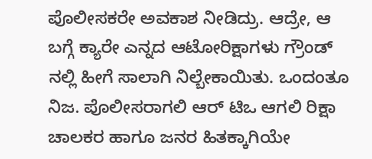ಪೊಲೀಸಕರೇ ಅವಕಾಶ ನೀಡಿದ್ರು. ಆದ್ರೇ, ಆ ಬಗ್ಗೆ ಕ್ಯಾರೇ ಎನ್ನದ ಆಟೋರಿಕ್ಷಾಗಳು ಗ್ರೌಂಡ್ ನಲ್ಲಿ ಹೀಗೆ ಸಾಲಾಗಿ ನಿಲ್ಬೇಕಾಯಿತು. ಒಂದಂತೂ ನಿಜ. ಪೊಲೀಸರಾಗಲಿ ಆರ್ ಟಿಒ ಆಗಲಿ ರಿಕ್ಷಾ ಚಾಲಕರ ಹಾಗೂ ಜನರ ಹಿತಕ್ಕಾಗಿಯೇ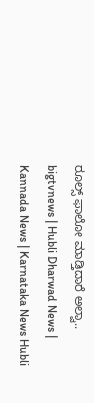ರೂಲ್ಸ್ ಫಾಲೋ ಮಾಡ್ತಿದಾರೆ ಅಲ್ವಾ..
bigtvnews | Hubli Dharwad News | Kannada News | Karnataka News Hubli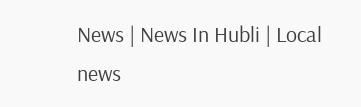News | News In Hubli | Local news